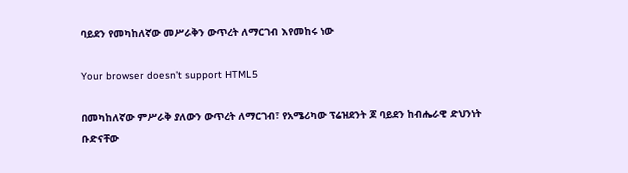ባይደን የመካከለኛው መሥራቅን ውጥረት ለማርገብ እየመከሩ ነው

Your browser doesn’t support HTML5

በመካከለኛው ምሥራቅ ያለውን ውጥረት ለማርገብ፣ የአሜሪካው ፕሬዝደንት ጆ ባይደን ከብሔራዊ ድህንነት ቡድናቸው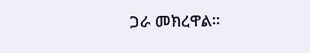ጋራ መክረዋል።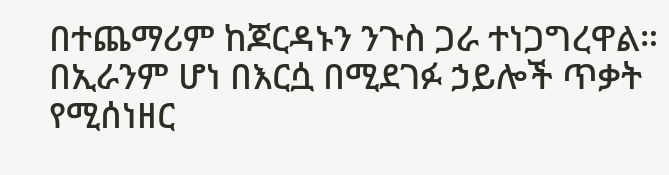በተጨማሪም ከጆርዳኑን ንጉስ ጋራ ተነጋግረዋል። በኢራንም ሆነ በእርሷ በሚደገፉ ኃይሎች ጥቃት የሚሰነዘር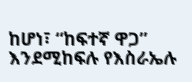ከሆነ፣ “ከፍተኛ ዋጋ” እንደሚከፍሉ የእስራኤሉ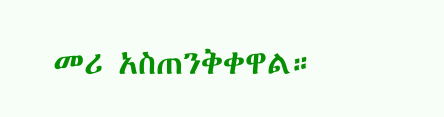መሪ አስጠንቅቀዋል።